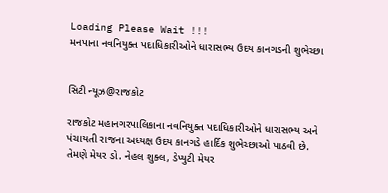Loading Please Wait !!!
મનપાના નવનિયુક્ત પદાધિકારીઓને ધારાસભ્ય ઉદય કાનગડની શુભેચ્છા


સિટી ન્યૂઝ@રાજકોટ

રાજકોટ મહાનગરપાલિકાના નવનિયુક્ત પદાધિકારીઓને ધારાસભ્ય અને પંચાયતી રાજના અધ્યક્ષ ઉદય કાનગડે હાર્દિક શુભેચ્છાઓ પાઠવી છે. તેમણે મેયર ડો. નેહલ શુક્લ, ડેપ્યુટી મેયર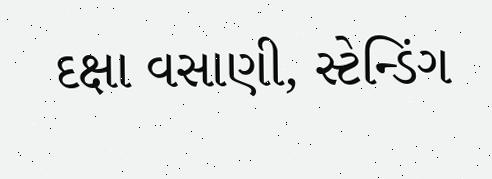દક્ષા વસાણી, સ્ટેન્ડિંગ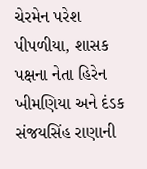ચેરમેન પરેશ પીપળીયા, શાસક પક્ષના નેતા હિરેન ખીમણિયા અને દંડક સંજયસિંહ રાણાની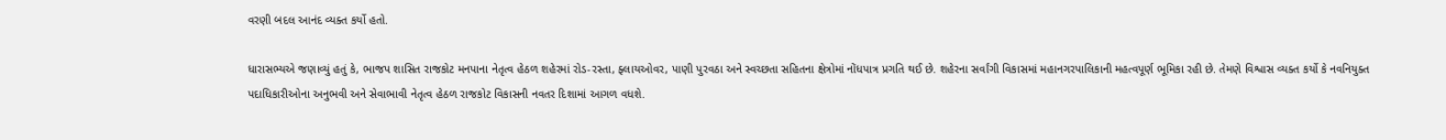વરણી બદલ આનંદ વ્યક્ત કર્યો હતો.

ધારાસભ્યએ જણાવ્યું હતું કે, ભાજપ શાસિત રાજકોટ મનપાના નેતૃત્વ હેઠળ શહેરમાં રોડ-રસ્તા, ફ્લાયઓવર, પાણી પુરવઠા અને સ્વચ્છતા સહિતના ક્ષેત્રોમાં નોંધપાત્ર પ્રગતિ થઈ છે. શહેરના સર્વાંગી વિકાસમાં મહાનગરપાલિકાની મહત્વપૂર્ણ ભૂમિકા રહી છે. તેમણે વિશ્વાસ વ્યક્ત કર્યો કે નવનિયુક્ત પદાધિકારીઓના અનુભવી અને સેવાભાવી નેતૃત્વ હેઠળ રાજકોટ વિકાસની નવતર દિશામાં આગળ વધશે.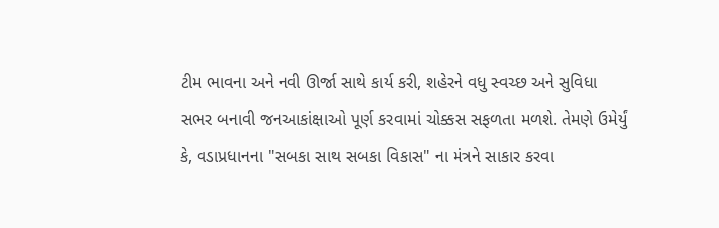ટીમ ભાવના અને નવી ઊર્જા સાથે કાર્ય કરી, શહેરને વધુ સ્વચ્છ અને સુવિધા સભર બનાવી જનઆકાંક્ષાઓ પૂર્ણ કરવામાં ચોક્કસ સફળતા મળશે. તેમણે ઉમેર્યું કે, વડાપ્રધાનના "સબકા સાથ સબકા વિકાસ" ના મંત્રને સાકાર કરવા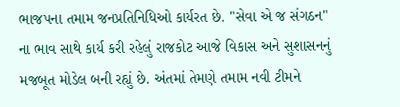ભાજપના તમામ જનપ્રતિનિધિઓ કાર્યરત છે. "સેવા એ જ સંગઠન" ના ભાવ સાથે કાર્ય કરી રહેલું રાજકોટ આજે વિકાસ અને સુશાસનનું મજબૂત મોડેલ બની રહ્યું છે. અંતમાં તેમણે તમામ નવી ટીમને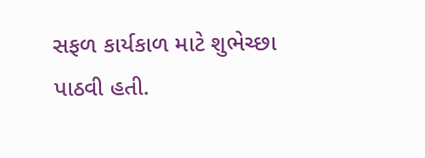સફળ કાર્યકાળ માટે શુભેચ્છા પાઠવી હતી.